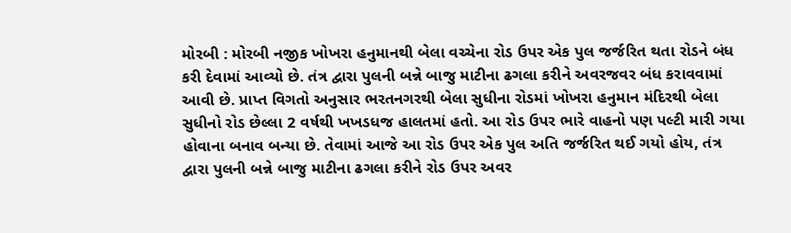મોરબી : મોરબી નજીક ખોખરા હનુમાનથી બેલા વચ્ચેના રોડ ઉપર એક પુલ જર્જરિત થતા રોડને બંધ કરી દેવામાં આવ્યો છે. તંત્ર દ્વારા પુલની બન્ને બાજુ માટીના ઢગલા કરીને અવરજવર બંધ કરાવવામાં આવી છે. પ્રાપ્ત વિગતો અનુસાર ભરતનગરથી બેલા સુધીના રોડમાં ખોખરા હનુમાન મંદિરથી બેલા સુધીનો રોડ છેલ્લા 2 વર્ષથી ખખડધજ હાલતમાં હતો. આ રોડ ઉપર ભારે વાહનો પણ પલ્ટી મારી ગયા હોવાના બનાવ બન્યા છે. તેવામાં આજે આ રોડ ઉપર એક પુલ અતિ જર્જરિત થઈ ગયો હોય, તંત્ર દ્વારા પુલની બન્ને બાજુ માટીના ઢગલા કરીને રોડ ઉપર અવર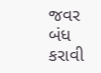જવર બંધ કરાવી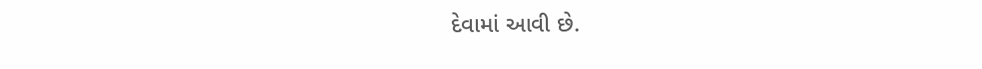દેવામાં આવી છે.